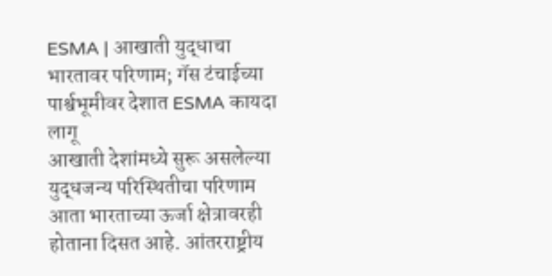ESMA | आखाती युद्धाचा भारतावर परिणाम; गॅस टंचाईच्या पार्श्वभूमीवर देशात ESMA कायदा लागू
आखाती देशांमध्ये सुरू असलेल्या युद्धजन्य परिस्थितीचा परिणाम आता भारताच्या ऊर्जा क्षेत्रावरही होताना दिसत आहे. आंतरराष्ट्रीय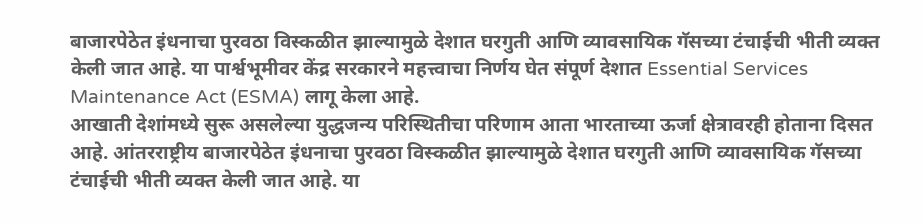बाजारपेठेत इंधनाचा पुरवठा विस्कळीत झाल्यामुळे देशात घरगुती आणि व्यावसायिक गॅसच्या टंचाईची भीती व्यक्त केली जात आहे. या पार्श्वभूमीवर केंद्र सरकारने महत्त्वाचा निर्णय घेत संपूर्ण देशात Essential Services Maintenance Act (ESMA) लागू केला आहे.
आखाती देशांमध्ये सुरू असलेल्या युद्धजन्य परिस्थितीचा परिणाम आता भारताच्या ऊर्जा क्षेत्रावरही होताना दिसत आहे. आंतरराष्ट्रीय बाजारपेठेत इंधनाचा पुरवठा विस्कळीत झाल्यामुळे देशात घरगुती आणि व्यावसायिक गॅसच्या टंचाईची भीती व्यक्त केली जात आहे. या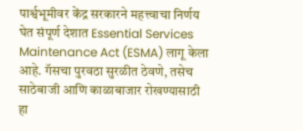पार्श्वभूमीवर केंद्र सरकारने महत्त्वाचा निर्णय घेत संपूर्ण देशात Essential Services Maintenance Act (ESMA) लागू केला आहे. गॅसचा पुरवठा सुरळीत ठेवणे, तसेच साठेबाजी आणि काळाबाजार रोखण्यासाठी हा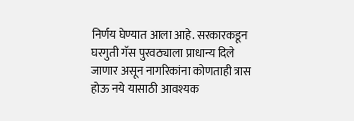निर्णय घेण्यात आला आहे. सरकारकडून घरगुती गॅस पुरवठ्याला प्राधान्य दिले जाणार असून नागरिकांना कोणताही त्रास होऊ नये यासाठी आवश्यक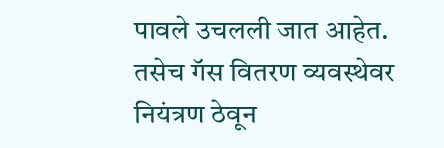पावले उचलली जात आहेत. तसेच गॅस वितरण व्यवस्थेवर नियंत्रण ठेवून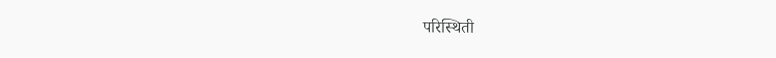परिस्थिती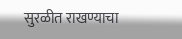सुरळीत राखण्याचा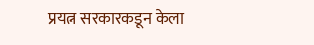प्रयत्न सरकारकडून केला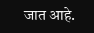जात आहे.